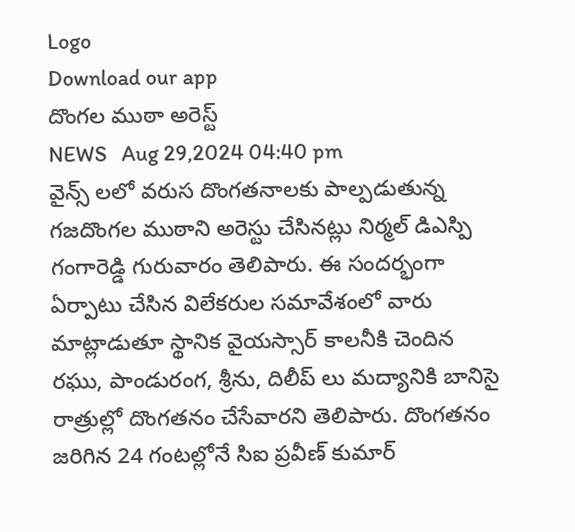Logo
Download our app
దొంగల ముఠా అరెస్ట్
NEWS   Aug 29,2024 04:40 pm
వైన్స్ లలో వరుస దొంగతనాలకు పాల్పడుతున్న గజదొంగల ముఠాని అరెస్టు చేసినట్లు నిర్మల్ డిఎస్పి గంగారెడ్డి గురువారం తెలిపారు. ఈ సందర్భంగా ఏర్పాటు చేసిన విలేకరుల సమావేశంలో వారు మాట్లాడుతూ స్థానిక వైయస్సార్ కాలనీకి చెందిన రఘు, పాండురంగ, శ్రీను, దిలీప్ లు మద్యానికి బానిసై రాత్రుల్లో దొంగతనం చేసేవారని తెలిపారు. దొంగతనం జరిగిన 24 గంటల్లోనే సిఐ ప్రవీణ్ కుమార్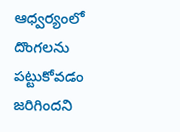ఆధ్వర్యంలో దొంగలను పట్టుకోవడం జరిగిందని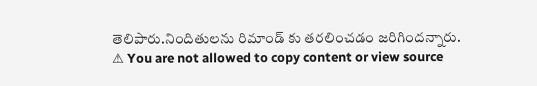తెలిపారు.నిందితులను రిమాండ్ కు తరలించడం జరిగిందన్నారు.
⚠ You are not allowed to copy content or view source